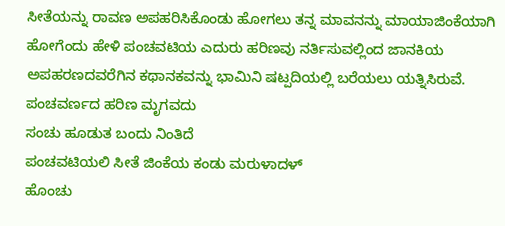ಸೀತೆಯನ್ನು ರಾವಣ ಅಪಹರಿಸಿಕೊಂಡು ಹೋಗಲು ತನ್ನ ಮಾವನನ್ನು ಮಾಯಾಜಿಂಕೆಯಾಗಿ ಹೋಗೆಂದು ಹೇಳಿ ಪಂಚವಟಿಯ ಎದುರು ಹರಿಣವು ನರ್ತಿಸುವಲ್ಲಿಂದ ಜಾನಕಿಯ ಅಪಹರಣದವರೆಗಿನ ಕಥಾನಕವನ್ನು ಭಾಮಿನಿ ಷಟ್ಪದಿಯಲ್ಲಿ ಬರೆಯಲು ಯತ್ನಿಸಿರುವೆ.
ಪಂಚವರ್ಣದ ಹರಿಣ ಮೃಗವದು
ಸಂಚು ಹೂಡುತ ಬಂದು ನಿಂತಿದೆ
ಪಂಚವಟಿಯಲಿ ಸೀತೆ ಜಿಂಕೆಯ ಕಂಡು ಮರುಳಾದಳ್
ಹೊಂಚು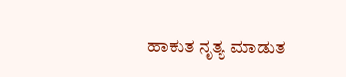ಹಾಕುತ ನೃತ್ಯ ಮಾಡುತ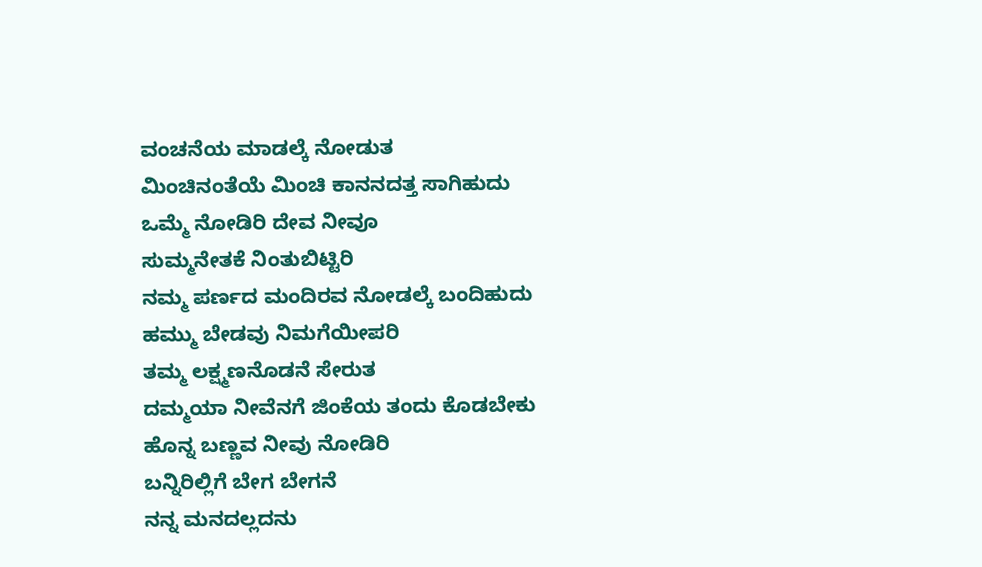ವಂಚನೆಯ ಮಾಡಲ್ಕೆ ನೋಡುತ
ಮಿಂಚಿನಂತೆಯೆ ಮಿಂಚಿ ಕಾನನದತ್ತ ಸಾಗಿಹುದು
ಒಮ್ಮೆ ನೋಡಿರಿ ದೇವ ನೀವೂ
ಸುಮ್ಮನೇತಕೆ ನಿಂತುಬಿಟ್ಟಿರಿ
ನಮ್ಮ ಪರ್ಣದ ಮಂದಿರವ ನೋಡಲ್ಕೆ ಬಂದಿಹುದು
ಹಮ್ಮು ಬೇಡವು ನಿಮಗೆಯೀಪರಿ
ತಮ್ಮ ಲಕ್ಷ್ಮಣನೊಡನೆ ಸೇರುತ
ದಮ್ಮಯಾ ನೀವೆನಗೆ ಜಿಂಕೆಯ ತಂದು ಕೊಡಬೇಕು
ಹೊನ್ನ ಬಣ್ಣವ ನೀವು ನೋಡಿರಿ
ಬನ್ನಿರಿಲ್ಲಿಗೆ ಬೇಗ ಬೇಗನೆ
ನನ್ನ ಮನದಲ್ಲದನು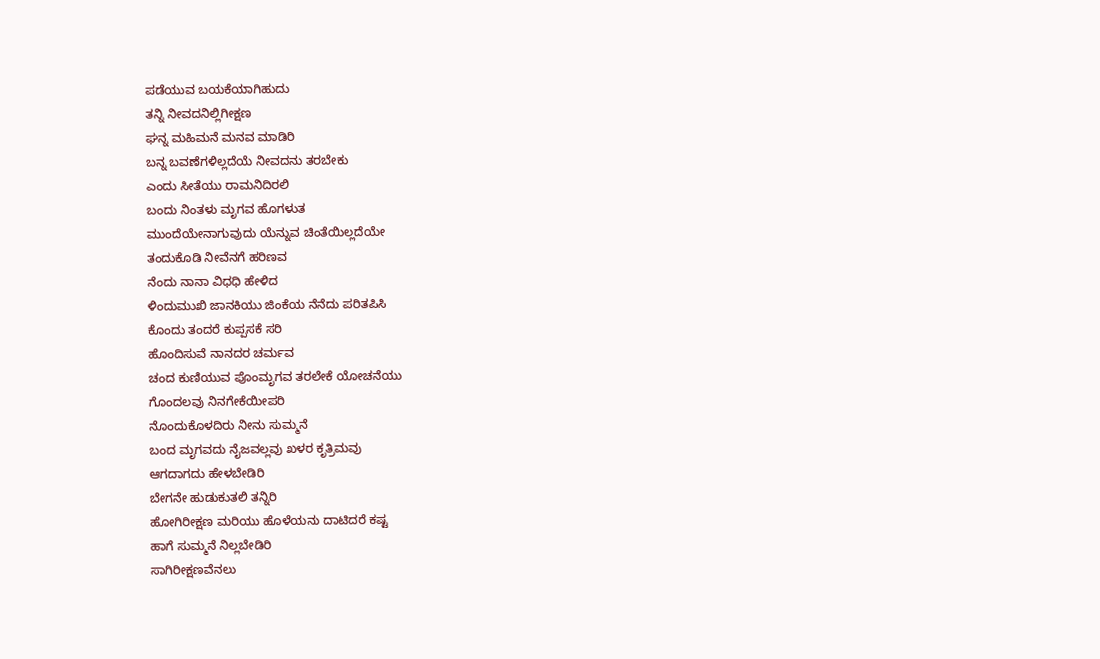ಪಡೆಯುವ ಬಯಕೆಯಾಗಿಹುದು
ತನ್ನಿ ನೀವದನಿಲ್ಲಿಗೀಕ್ಷಣ
ಘನ್ನ ಮಹಿಮನೆ ಮನವ ಮಾಡಿರಿ
ಬನ್ನ ಬವಣೆಗಳಿಲ್ಲದೆಯೆ ನೀವದನು ತರಬೇಕು
ಎಂದು ಸೀತೆಯು ರಾಮನಿದಿರಲಿ
ಬಂದು ನಿಂತಳು ಮೃಗವ ಹೊಗಳುತ
ಮುಂದೆಯೇನಾಗುವುದು ಯೆನ್ನುವ ಚಿಂತೆಯಿಲ್ಲದೆಯೇ
ತಂದುಕೊಡಿ ನೀವೆನಗೆ ಹರಿಣವ
ನೆಂದು ನಾನಾ ವಿಧಧಿ ಹೇಳಿದ
ಳಿಂದುಮುಖಿ ಜಾನಕಿಯು ಜಿಂಕೆಯ ನೆನೆದು ಪರಿತಪಿಸಿ
ಕೊಂದು ತಂದರೆ ಕುಪ್ಪಸಕೆ ಸರಿ
ಹೊಂದಿಸುವೆ ನಾನದರ ಚರ್ಮವ
ಚಂದ ಕುಣಿಯುವ ಪೊಂಮೃಗವ ತರಲೇಕೆ ಯೋಚನೆಯು
ಗೊಂದಲವು ನಿನಗೇಕೆಯೀಪರಿ
ನೊಂದುಕೊಳದಿರು ನೀನು ಸುಮ್ಮನೆ
ಬಂದ ಮೃಗವದು ನೈಜವಲ್ಲವು ಖಳರ ಕೃತ್ರಿಮವು
ಆಗದಾಗದು ಹೇಳಬೇಡಿರಿ
ಬೇಗನೇ ಹುಡುಕುತಲಿ ತನ್ನಿರಿ
ಹೋಗಿರೀಕ್ಷಣ ಮರಿಯು ಹೊಳೆಯನು ದಾಟಿದರೆ ಕಷ್ಟ
ಹಾಗೆ ಸುಮ್ಮನೆ ನಿಲ್ಲಬೇಡಿರಿ
ಸಾಗಿರೀಕ್ಷಣವೆನಲು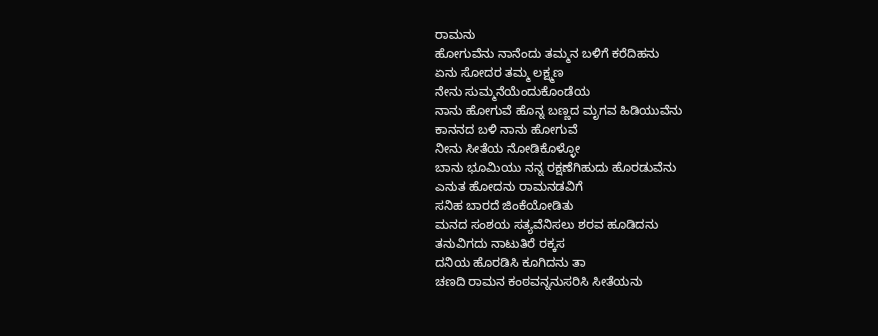ರಾಮನು
ಹೋಗುವೆನು ನಾನೆಂದು ತಮ್ಮನ ಬಳಿಗೆ ಕರೆದಿಹನು
ಏನು ಸೋದರ ತಮ್ಮ ಲಕ್ಷ್ಮಣ
ನೇನು ಸುಮ್ಮನೆಯೆಂದುಕೊಂಡೆಯ
ನಾನು ಹೋಗುವೆ ಹೊನ್ನ ಬಣ್ಣದ ಮೃಗವ ಹಿಡಿಯುವೆನು
ಕಾನನದ ಬಳಿ ನಾನು ಹೋಗುವೆ
ನೀನು ಸೀತೆಯ ನೋಡಿಕೊಳ್ಳೋ
ಬಾನು ಭೂಮಿಯು ನನ್ನ ರಕ್ಷಣೆಗಿಹುದು ಹೊರಡುವೆನು
ಎನುತ ಹೋದನು ರಾಮನಡವಿಗೆ
ಸನಿಹ ಬಾರದೆ ಜಿಂಕೆಯೋಡಿತು
ಮನದ ಸಂಶಯ ಸತ್ಯವೆನಿಸಲು ಶರವ ಹೂಡಿದನು
ತನುವಿಗದು ನಾಟುತಿರೆ ರಕ್ಕಸ
ದನಿಯ ಹೊರಡಿಸಿ ಕೂಗಿದನು ತಾ
ಚಣದಿ ರಾಮನ ಕಂಠವನ್ನನುಸರಿಸಿ ಸೀತೆಯನು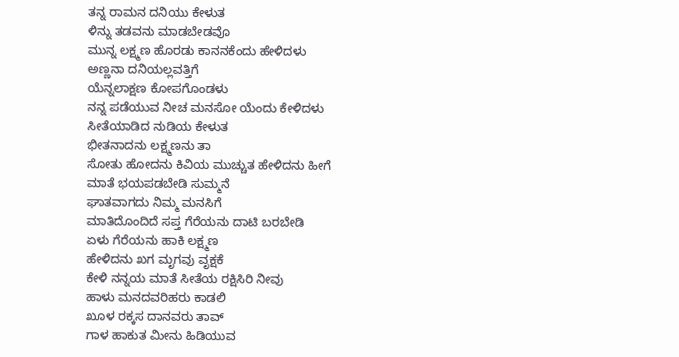ತನ್ನ ರಾಮನ ದನಿಯು ಕೇಳುತ
ಳಿನ್ನು ತಡವನು ಮಾಡಬೇಡವೊ
ಮುನ್ನ ಲಕ್ಷ್ಮಣ ಹೊರಡು ಕಾನನಕೆಂದು ಹೇಳಿದಳು
ಅಣ್ಣನಾ ದನಿಯಲ್ಲವತ್ತಿಗೆ
ಯೆನ್ನಲಾಕ್ಷಣ ಕೋಪಗೊಂಡಳು
ನನ್ನ ಪಡೆಯುವ ನೀಚ ಮನಸೋ ಯೆಂದು ಕೇಳಿದಳು
ಸೀತೆಯಾಡಿದ ನುಡಿಯ ಕೇಳುತ
ಭೀತನಾದನು ಲಕ್ಷ್ಮಣನು ತಾ
ಸೋತು ಹೋದನು ಕಿವಿಯ ಮುಚ್ಚುತ ಹೇಳಿದನು ಹೀಗೆ
ಮಾತೆ ಭಯಪಡಬೇಡಿ ಸುಮ್ಮನೆ
ಘಾತವಾಗದು ನಿಮ್ಮ ಮನಸಿಗೆ
ಮಾತಿದೊಂದಿದೆ ಸಪ್ತ ಗೆರೆಯನು ದಾಟಿ ಬರಬೇಡಿ
ಏಳು ಗೆರೆಯನು ಹಾಕಿ ಲಕ್ಷ್ಮಣ
ಹೇಳಿದನು ಖಗ ಮೃಗವು ವೃಕ್ಷಕೆ
ಕೇಳಿ ನನ್ನಯ ಮಾತೆ ಸೀತೆಯ ರಕ್ಷಿಸಿರಿ ನೀವು
ಹಾಳು ಮನದವರಿಹರು ಕಾಡಲಿ
ಖೂಳ ರಕ್ಕಸ ದಾನವರು ತಾವ್
ಗಾಳ ಹಾಕುತ ಮೀನು ಹಿಡಿಯುವ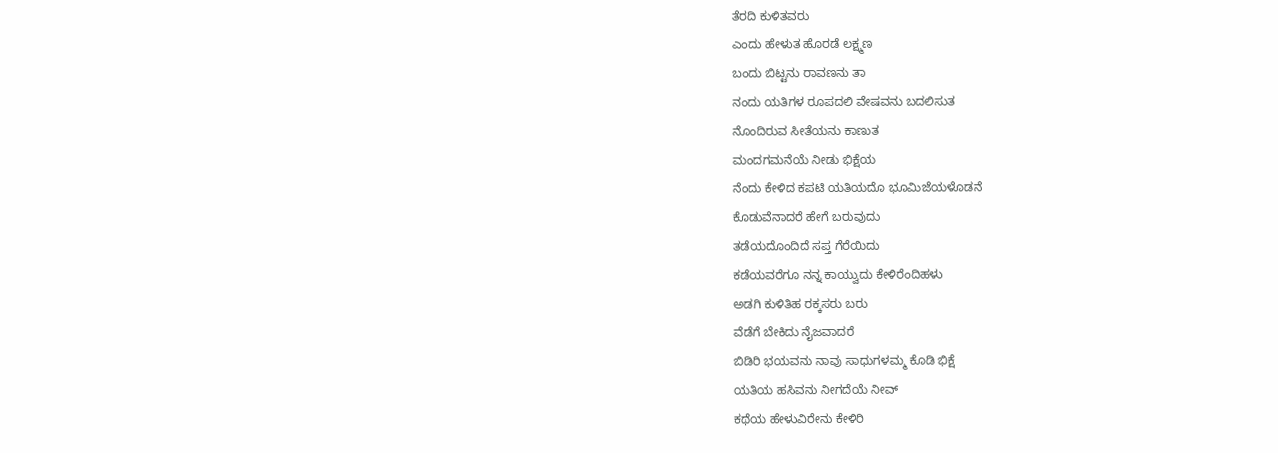ತೆರದಿ ಕುಳಿತವರು
ಎಂದು ಹೇಳುತ ಹೊರಡೆ ಲಕ್ಷ್ಮಣ
ಬಂದು ಬಿಟ್ಟನು ರಾವಣನು ತಾ
ನಂದು ಯತಿಗಳ ರೂಪದಲಿ ವೇಷವನು ಬದಲಿಸುತ
ನೊಂದಿರುವ ಸೀತೆಯನು ಕಾಣುತ
ಮಂದಗಮನೆಯೆ ನೀಡು ಭಿಕ್ಷೆಯ
ನೆಂದು ಕೇಳಿದ ಕಪಟಿ ಯತಿಯದೊ ಭೂಮಿಜೆಯಳೊಡನೆ
ಕೊಡುವೆನಾದರೆ ಹೇಗೆ ಬರುವುದು
ತಡೆಯದೊಂದಿದೆ ಸಪ್ತ ಗೆರೆಯಿದು
ಕಡೆಯವರೆಗೂ ನನ್ನ ಕಾಯ್ವುದು ಕೇಳಿರೆಂದಿಹಳು
ಅಡಗಿ ಕುಳಿತಿಹ ರಕ್ಕಸರು ಬರು
ವೆಡೆಗೆ ಬೇಕಿದು ನೈಜವಾದರೆ
ಬಿಡಿರಿ ಭಯವನು ನಾವು ಸಾಧುಗಳಮ್ಮ ಕೊಡಿ ಭಿಕ್ಷೆ
ಯತಿಯ ಹಸಿವನು ನೀಗದೆಯೆ ನೀವ್
ಕಥೆಯ ಹೇಳುವಿರೇನು ಕೇಳಿರಿ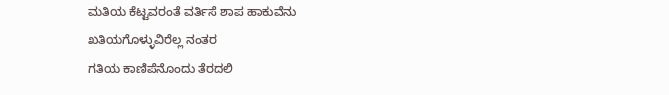ಮತಿಯ ಕೆಟ್ಟವರಂತೆ ವರ್ತಿಸೆ ಶಾಪ ಹಾಕುವೆನು
ಖತಿಯಗೊಳ್ಳುವಿರೆಲ್ಲ ನಂತರ
ಗತಿಯ ಕಾಣಿಪೆನೊಂದು ತೆರದಲಿ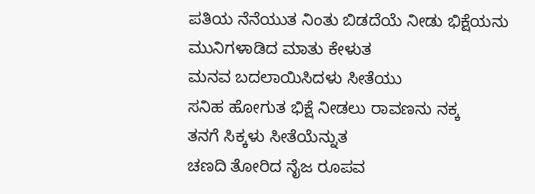ಪತಿಯ ನೆನೆಯುತ ನಿಂತು ಬಿಡದೆಯೆ ನೀಡು ಭಿಕ್ಷೆಯನು
ಮುನಿಗಳಾಡಿದ ಮಾತು ಕೇಳುತ
ಮನವ ಬದಲಾಯಿಸಿದಳು ಸೀತೆಯು
ಸನಿಹ ಹೋಗುತ ಭಿಕ್ಷೆ ನೀಡಲು ರಾವಣನು ನಕ್ಕ
ತನಗೆ ಸಿಕ್ಕಳು ಸೀತೆಯೆನ್ನುತ
ಚಣದಿ ತೋರಿದ ನೈಜ ರೂಪವ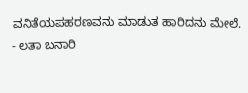ವನಿತೆಯಪಹರಣವನು ಮಾಡುತ ಹಾರಿದನು ಮೇಲೆ.
- ಲತಾ ಬನಾರಿ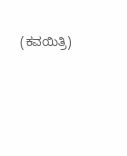(ಕವಯಿತ್ರಿ)